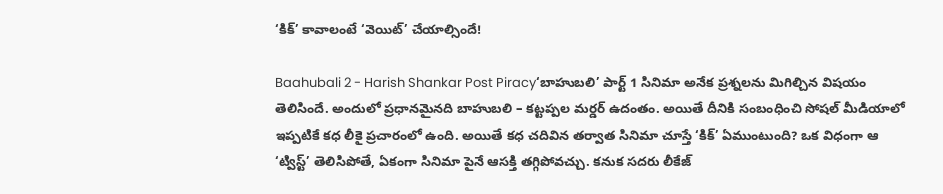‘కిక్’ కావాలంటే ‘వెయిట్’ చేయాల్సిందే!

Baahubali 2 - Harish Shankar Post Piracy‘బాహుబలి’ పార్ట్ 1 సినిమా అనేక ప్రశ్నలను మిగిల్చిన విషయం తెలిసిందే. అందులో ప్రధానమైనది బాహుబలి – కట్టప్పల మర్డర్ ఉదంతం. అయితే దీనికి సంబంధించి సోషల్ మీడియాలో ఇప్పటికే కధ లీకై ప్రచారంలో ఉంది. అయితే కధ చదివిన తర్వాత సినిమా చూస్తే ‘కిక్’ ఏముంటుంది? ఒక విధంగా ఆ ‘ట్విస్ట్’ తెలిసిపోతే, ఏకంగా సినిమా పైనే ఆసక్తి తగ్గిపోవచ్చు. కనుక సదరు లీకేజ్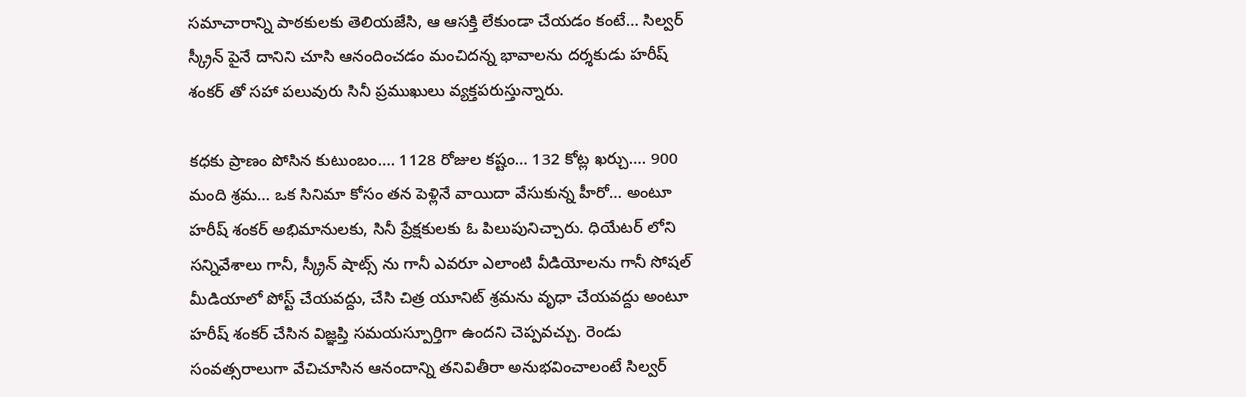సమాచారాన్ని పాఠకులకు తెలియజేసి, ఆ ఆసక్తి లేకుండా చేయడం కంటే… సిల్వర్ స్క్రీన్ పైనే దానిని చూసి ఆనందించడం మంచిదన్న భావాలను దర్శకుడు హరీష్ శంకర్ తో సహా పలువురు సినీ ప్రముఖులు వ్యక్తపరుస్తున్నారు.

కధకు ప్రాణం పోసిన కుటుంబం…. 1128 రోజుల కష్టం… 132 కోట్ల ఖర్చు…. 900 మంది శ్రమ… ఒక సినిమా కోసం తన పెళ్లినే వాయిదా వేసుకున్న హీరో… అంటూ హరీష్ శంకర్ అభిమానులకు, సినీ ప్రేక్షకులకు ఓ పిలుపునిచ్చారు. ధియేటర్ లోని సన్నివేశాలు గానీ, స్క్రీన్ షాట్స్ ను గానీ ఎవరూ ఎలాంటి వీడియోలను గానీ సోషల్ మీడియాలో పోస్ట్ చేయవద్దు, చేసి చిత్ర యూనిట్ శ్రమను వృధా చేయవద్దు అంటూ హరీష్ శంకర్ చేసిన విజ్ఞప్తి సమయస్పూర్తిగా ఉందని చెప్పవచ్చు. రెండు సంవత్సరాలుగా వేచిచూసిన ఆనందాన్ని తనివితీరా అనుభవించాలంటే సిల్వర్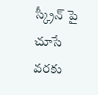స్క్రీన్ పై చూసే వరకు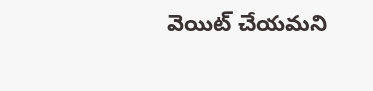వెయిట్ చేయమని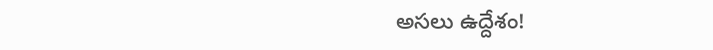అసలు ఉద్దేశం!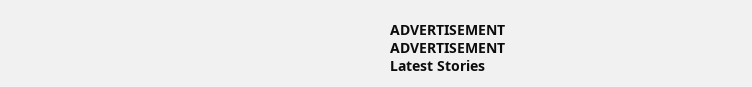ADVERTISEMENT
ADVERTISEMENT
Latest Stories